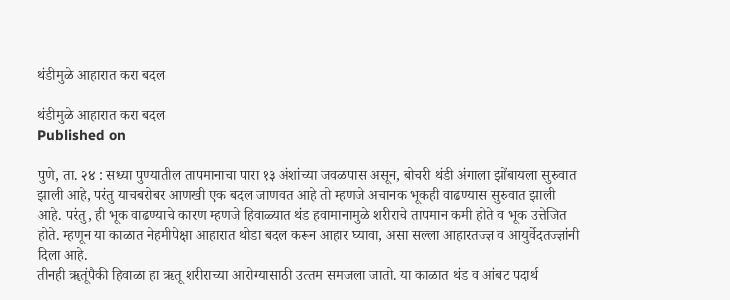थंडीमुळे आहारात करा बदल

थंडीमुळे आहारात करा बदल
Published on

पुणे, ता. २४ : सध्‍या पुण्यातील तापमानाचा पारा १३ अंशांच्‍या जवळपास असून, बोचरी थंडी अंगाला झोंबायला सुरुवात झाली आहे, परंतु याचबरोबर आणखी एक बदल जाणवत आहे तो म्‍हणजे अचानक भूकही वाढण्‍यास सुरुवात झाली आहे. परंतु, ही भूक वाढण्‍याचे कारण म्‍हणजे हिवाळ्यात थंड हवामानामुळे शरीराचे तापमान कमी होते व भूक उत्तेजित होते. म्‍हणून या काळात नेहमीपेक्षा आहारात थोडा बदल करून आहार घ्यावा, असा सल्‍ला आहारतज्ज्ञ व आयुर्वेदतज्‍ज्ञांनी दिला आहे.
तीनही ॠतूंपैकी हिवाळा हा ऋतू शरीराच्‍या आरोग्यासाठी उत्‍तम समजला जातो. या काळात थंड व आंबट पदार्थ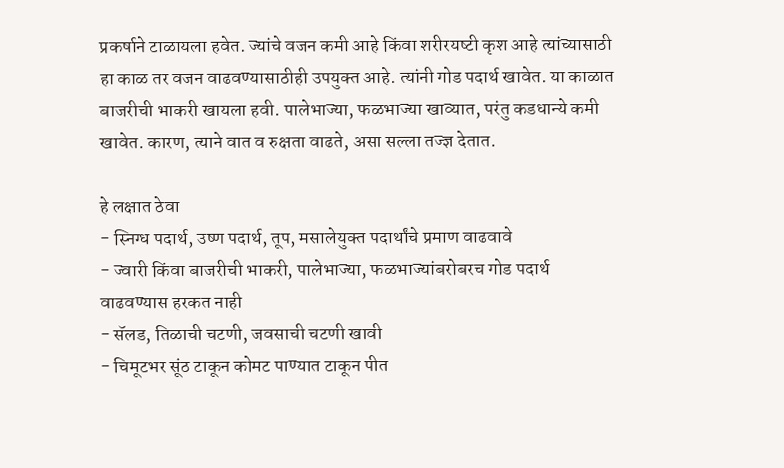प्रकर्षाने टाळायला हवेत. ज्‍यांचे वजन कमी आहे किंवा शरीरयष्‍टी कृश आहे त्‍यांच्‍यासाठी हा काळ तर वजन वाढवण्‍यासाठीही उपयुक्‍त आहे. त्‍यांनी गोड पदार्थ खावेत. या काळात बाजरीची भाकरी खायला हवी. पालेभाज्‍या, फळभाज्‍या खाव्‍यात, परंतु कडधान्‍ये कमी खावेत. कारण, त्‍याने वात व रुक्षता वाढते, असा सल्‍ला तज्‍ज्ञ देतात.

हे लक्षात ठेवा
- स्निग्ध पदार्थ, उष्‍ण पदार्थ, तूप, मसालेयुक्‍त पदार्थांचे प्रमाण वाढवावे
- ज्‍वारी किंवा बाजरीची भाकरी, पालेभाज्‍या, फळभाज्‍यांबरोबरच गोड पदार्थ वाढवण्‍यास हरकत नाही
- सॅलड, तिळाची चटणी, जवसाची चटणी खावी
- चिमूटभर सूंठ टाकून कोमट पाण्यात टाकून पीत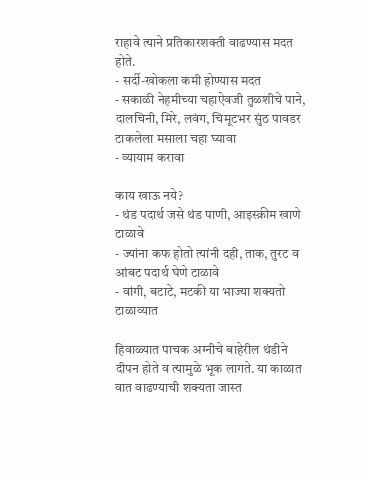राहावे त्‍याने प्रतिकारशक्‍ती वाढण्‍यास मदत होते.
- सर्दी-खोकला कमी होण्‍यास मदत
- सकाळी नेहमीच्‍या चहाऐवजी तुळशीचे पाने, दालचिनी, मिरे, लवंग, चिमूटभर सुंठ पावडर टाकलेला मसाला चहा घ्यावा
- व्‍यायाम करावा

काय खाऊ नये?
- थंड पदार्थ जसे थंड पाणी, आइस्क्रीम खाणे टाळावे
- ज्‍यांना कफ होतो त्‍यांनी दही, ताक, तुरट व आंबट पदार्थ घेणे टाळावे
- वांगी, बटाटे, मटकी या भाज्‍या शक्‍यतो टाळाव्‍यात

हिवाळ्यात पाचक अग्‍नीचे बाहेरील थंडीने दीपन होते व त्‍यामुळे भूक लागते. या काळात वात वाढण्‍याची शक्‍यता जास्‍त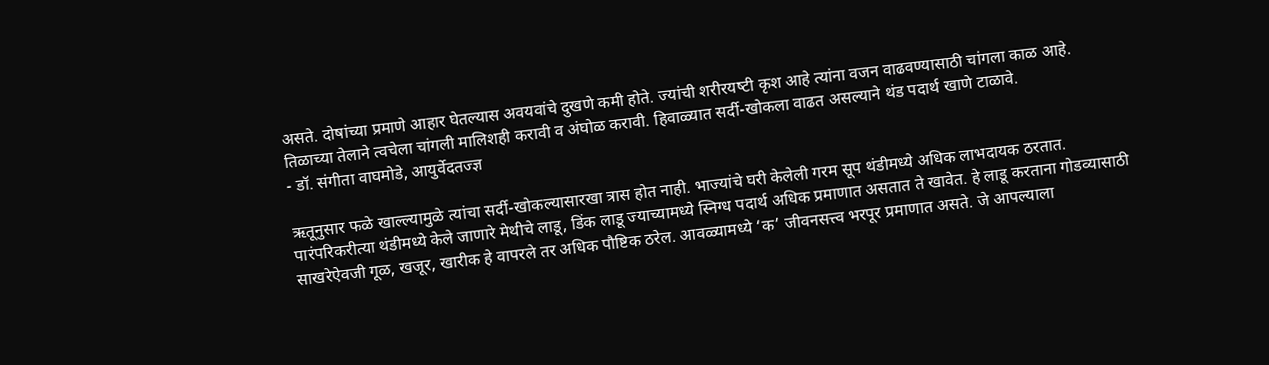असते. दोषांच्‍या प्रमाणे आहार घेतल्‍यास अवयवांचे दुखणे कमी होते. ज्‍यांची शरीरयष्‍टी कृश आहे त्‍यांना वजन वाढवण्‍यासाठी चांगला काळ आहे. तिळाच्या तेलाने त्‍वचेला चांगली मालिशही करावी व अंघोळ करावी. हिवाळ्यात सर्दी-खोकला वाढत असल्‍याने थंड पदार्थ खाणे टाळावे.
- डॉ. संगीता वाघमोडे, आयुर्वेदतज्‍ज्ञ

ऋतूनुसार फळे खाल्ल्यामुळे त्यांचा सर्दी-खोकल्यासारखा त्रास होत नाही. भाज्यांचे घरी केलेली गरम सूप थंडीमध्ये अधिक लाभदायक ठरतात. पारंपरिकरीत्या थंडीमध्ये केले जाणारे मेथीचे लाडू, डिंक लाडू ज्याच्यामध्ये स्निग्ध पदार्थ अधिक प्रमाणात असतात ते खावेत. हे लाडू करताना गोडव्यासाठी साखरेऐवजी गूळ, खजूर, खारीक हे वापरले तर अधिक पौष्टिक ठरेल. आवळ्यामध्ये ‘क’ जीवनसत्त्व भरपूर प्रमाणात असते. जे आपल्याला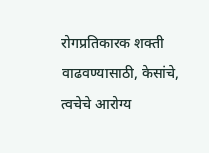रोगप्रतिकारक शक्ती वाढवण्यासाठी, केसांचे, त्वचेचे आरोग्य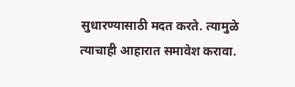सुधारण्यासाठी मदत करते. त्यामुळे त्याचाही आहारात समावेश करावा.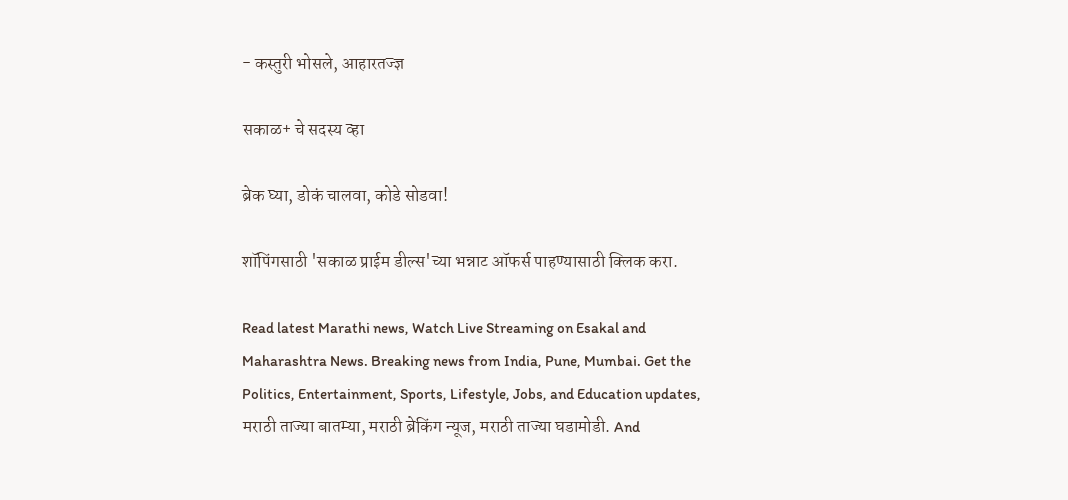- कस्तुरी भोसले, आहारतज्‍ज्ञ

सकाळ+ चे सदस्य व्हा

ब्रेक घ्या, डोकं चालवा, कोडे सोडवा!

शॉपिंगसाठी 'सकाळ प्राईम डील्स'च्या भन्नाट ऑफर्स पाहण्यासाठी क्लिक करा.

Read latest Marathi news, Watch Live Streaming on Esakal and Maharashtra News. Breaking news from India, Pune, Mumbai. Get the Politics, Entertainment, Sports, Lifestyle, Jobs, and Education updates, मराठी ताज्या बातम्या, मराठी ब्रेकिंग न्यूज, मराठी ताज्या घडामोडी. And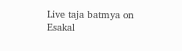Live taja batmya on Esakal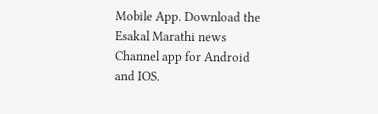Mobile App. Download the Esakal Marathi news Channel app for Android and IOS.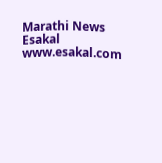Marathi News Esakal
www.esakal.com